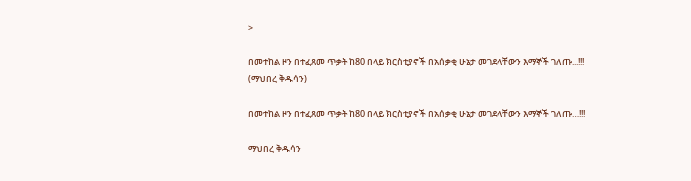>

በመተከል ዞን በተፈጸመ ጥቃት ከ80 በላይ ክርስቲያኖች በአሰቃቂ ሁኔታ መገደላቸውን እማኞች ገለጡ...!!! (ማህበረ ቅዱሳን)

በመተከል ዞን በተፈጸመ ጥቃት ከ80 በላይ ክርስቲያኖች በአሰቃቂ ሁኔታ መገደላቸውን እማኞች ገለጡ…!!!

ማህበረ ቅዱሳን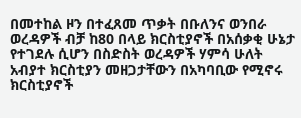በመተከል ዞን በተፈጸመ ጥቃት በቡለንና ወንበራ ወረዳዎች ብቻ ከ80 በላይ ክርስቲያኖች በአሰቃቂ ሁኔታ የተገደሉ ሲሆን በስድስት ወረዳዎች ሃምሳ ሁለት አብያተ ክርስቲያን መዘጋታቸውን በአካባቢው የሚኖሩ ክርስቲያኖች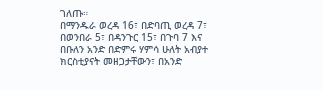ገለጡ።
በማንዱራ ወረዳ 16፣ በድባጢ ወረዳ 7፣ በወንበራ 5፣ በዳንጉር 15፣ በጉባ 7 እና በቡለን አንድ በድምሩ ሃምሳ ሁለት አብያተ ክርስቲያናት መዘጋታቸውን፣ በአንድ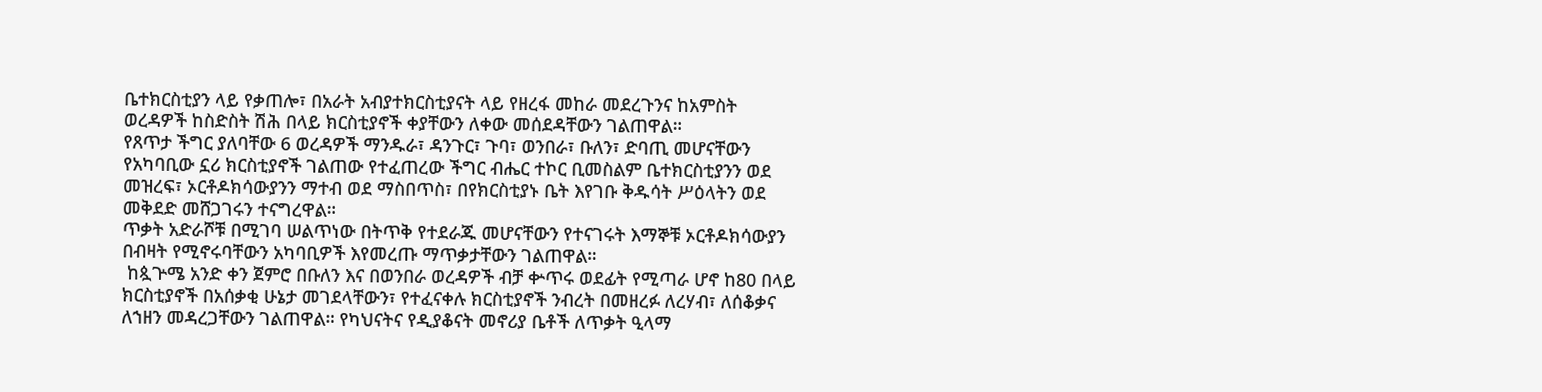ቤተክርስቲያን ላይ የቃጠሎ፣ በአራት አብያተክርስቲያናት ላይ የዘረፋ መከራ መደረጉንና ከአምስት ወረዳዎች ከስድስት ሽሕ በላይ ክርስቲያኖች ቀያቸውን ለቀው መሰደዳቸውን ገልጠዋል።
የጸጥታ ችግር ያለባቸው 6 ወረዳዎች ማንዱራ፣ ዳንጉር፣ ጉባ፣ ወንበራ፣ ቡለን፣ ድባጢ መሆናቸውን የአካባቢው ኗሪ ክርስቲያኖች ገልጠው የተፈጠረው ችግር ብሔር ተኮር ቢመስልም ቤተክርስቲያንን ወደ መዝረፍ፣ ኦርቶዶክሳውያንን ማተብ ወደ ማስበጥስ፣ በየክርስቲያኑ ቤት እየገቡ ቅዱሳት ሥዕላትን ወደ መቅደድ መሸጋገሩን ተናግረዋል።
ጥቃት አድራሾቹ በሚገባ ሠልጥነው በትጥቅ የተደራጁ መሆናቸውን የተናገሩት እማኞቹ ኦርቶዶክሳውያን በብዛት የሚኖሩባቸውን አካባቢዎች እየመረጡ ማጥቃታቸውን ገልጠዋል።
 ከጷጕሜ አንድ ቀን ጀምሮ በቡለን እና በወንበራ ወረዳዎች ብቻ ቍጥሩ ወደፊት የሚጣራ ሆኖ ከ80 በላይ ክርስቲያኖች በአሰቃቂ ሁኔታ መገደላቸውን፣ የተፈናቀሉ ክርስቲያኖች ንብረት በመዘረፉ ለረሃብ፣ ለሰቆቃና ለኀዘን መዳረጋቸውን ገልጠዋል። የካህናትና የዲያቆናት መኖሪያ ቤቶች ለጥቃት ዒላማ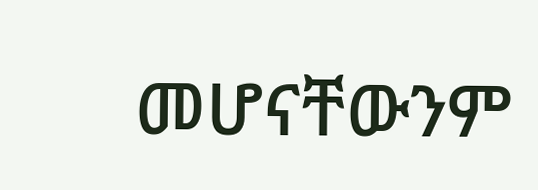መሆናቸውንም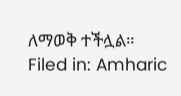ለማወቅ ተችሏል።
Filed in: Amharic